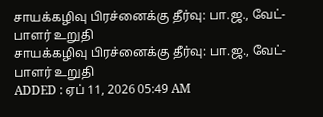சாயக்கழிவு பிரச்னைக்கு தீர்வு: பா.ஜ., வேட்-பாளர் உறுதி
சாயக்கழிவு பிரச்னைக்கு தீர்வு: பா.ஜ., வேட்-பாளர் உறுதி
ADDED : ஏப் 11, 2026 05:49 AM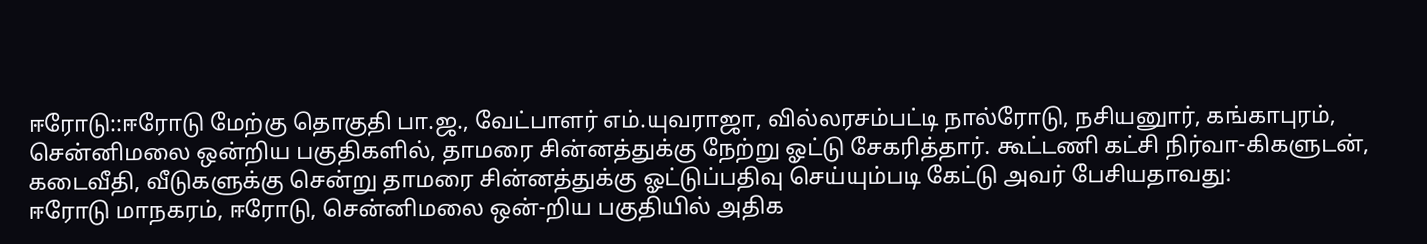ஈரோடு::ஈரோடு மேற்கு தொகுதி பா.ஜ., வேட்பாளர் எம்.யுவராஜா, வில்லரசம்பட்டி நால்ரோடு, நசியனுார், கங்காபுரம், சென்னிமலை ஒன்றிய பகுதிகளில், தாமரை சின்னத்துக்கு நேற்று ஓட்டு சேகரித்தார். கூட்டணி கட்சி நிர்வா-கிகளுடன், கடைவீதி, வீடுகளுக்கு சென்று தாமரை சின்னத்துக்கு ஓட்டுப்பதிவு செய்யும்படி கேட்டு அவர் பேசியதாவது:
ஈரோடு மாநகரம், ஈரோடு, சென்னிமலை ஒன்-றிய பகுதியில் அதிக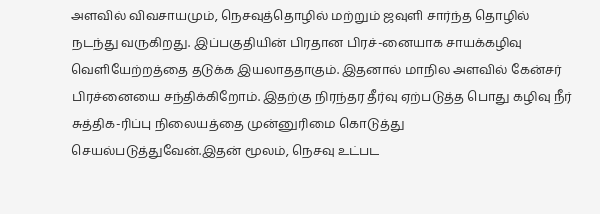அளவில் விவசாயமும், நெசவுத்தொழில் மற்றும் ஜவுளி சார்ந்த தொழில் நடந்து வருகிறது. இப்பகுதியின் பிரதான பிரச்-னையாக சாயக்கழிவு வெளியேற்றத்தை தடுக்க இயலாததாகும். இதனால் மாநில அளவில் கேன்சர் பிரச்னையை சந்திக்கிறோம். இதற்கு நிரந்தர தீர்வு ஏற்படுத்த பொது கழிவு நீர் சுத்திக-ரிப்பு நிலையத்தை முன்னுரிமை கொடுத்து செயல்படுத்துவேன்.இதன் மூலம், நெசவு உட்பட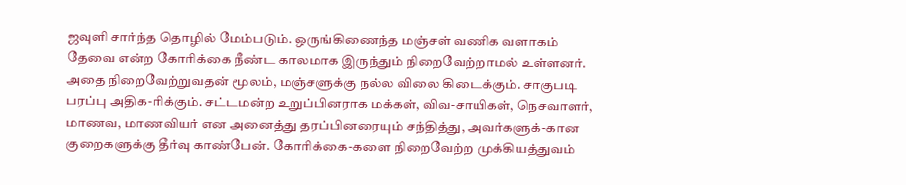ஜவுளி சார்ந்த தொழில் மேம்படும். ஒருங்கிணைந்த மஞ்சள் வணிக வளாகம் தேவை என்ற கோரிக்கை நீண்ட காலமாக இருந்தும் நிறைவேற்றாமல் உள்ளனர். அதை நிறைவேற்றுவதன் மூலம், மஞ்சளுக்கு நல்ல விலை கிடைக்கும். சாகுபடி பரப்பு அதிக-ரிக்கும். சட்டமன்ற உறுப்பினராக மக்கள், விவ-சாயிகள், நெசவாளர், மாணவ, மாணவியர் என அனைத்து தரப்பினரையும் சந்தித்து, அவர்களுக்-கான குறைகளுக்கு தீர்வு காண்பேன். கோரிக்கை-களை நிறைவேற்ற முக்கியத்துவம்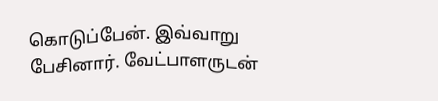கொடுப்பேன். இவ்வாறு பேசினார். வேட்பாளருடன்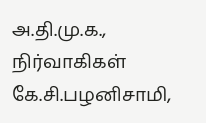அ.தி.மு.க., நிர்வாகிகள் கே.சி.பழனிசாமி,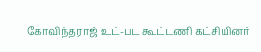கோவிந்தராஜ் உட்-பட கூட்டணி கட்சியினர்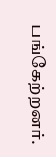பங்கேற்றனர்.